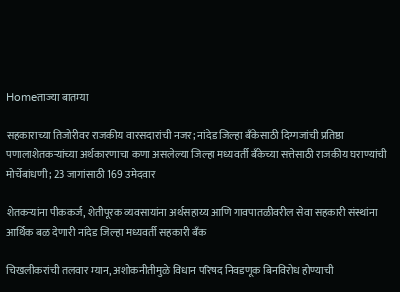Homeताज्या बातम्या

सहकाराच्या तिजोरीवर राजकीय वारसदारांची नजर; नांदेड जिल्हा बँकेसाठी दिग्गजांची प्रतिष्ठा पणालाशेतकर्‍यांच्या अर्थकारणाचा कणा असलेल्या जिल्हा मध्यवर्ती बँकेच्या सत्तेसाठी राजकीय घराण्यांची मोर्चेबांधणी; 23 जागांसाठी 169 उमेदवार

शेतकर्‍यांना पीककर्ज, शेतीपूरक व्यवसायांना अर्थसहाय्य आणि गावपातळीवरील सेवा सहकारी संस्थांना आर्थिक बळ देणारी नांदेड जिल्हा मध्यवर्ती सहकारी बँक

चिखलीकरांची तलवार म्यान, अशोकनीतीमुळे विधान परिषद निवडणूक बिनविरोध होण्याची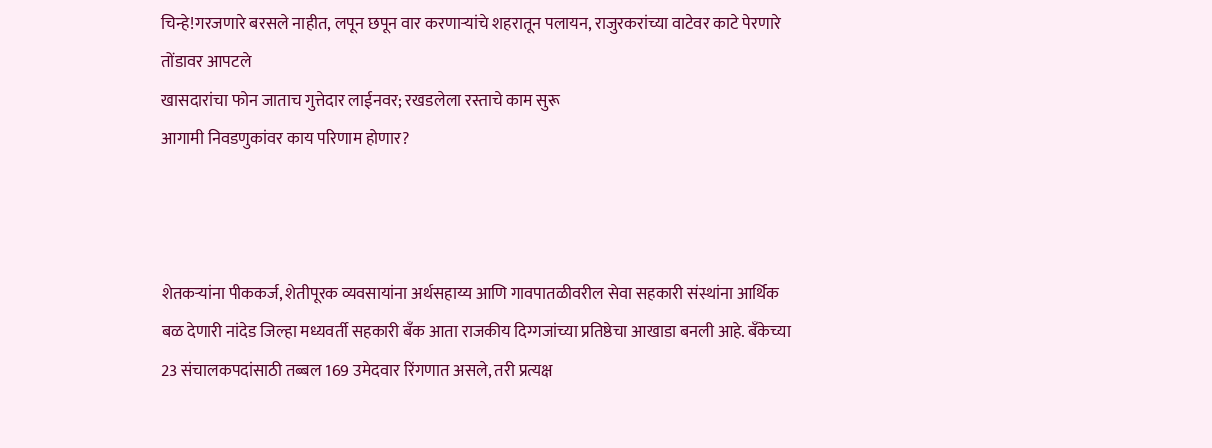चिन्हे!गरजणारे बरसले नाहीत, लपून छपून वार करणार्‍यांचे शहरातून पलायन, राजुरकरांच्या वाटेवर काटे पेरणारे तोंडावर आपटले
खासदारांचा फोन जाताच गुत्तेदार लाईनवर; रखडलेला रस्ताचे काम सुरू
आगामी निवडणुकांवर काय परिणाम होणार?



शेतकर्‍यांना पीककर्ज, शेतीपूरक व्यवसायांना अर्थसहाय्य आणि गावपातळीवरील सेवा सहकारी संस्थांना आर्थिक बळ देणारी नांदेड जिल्हा मध्यवर्ती सहकारी बँक आता राजकीय दिग्गजांच्या प्रतिष्ठेचा आखाडा बनली आहे. बँकेच्या 23 संचालकपदांसाठी तब्बल 169 उमेदवार रिंगणात असले, तरी प्रत्यक्ष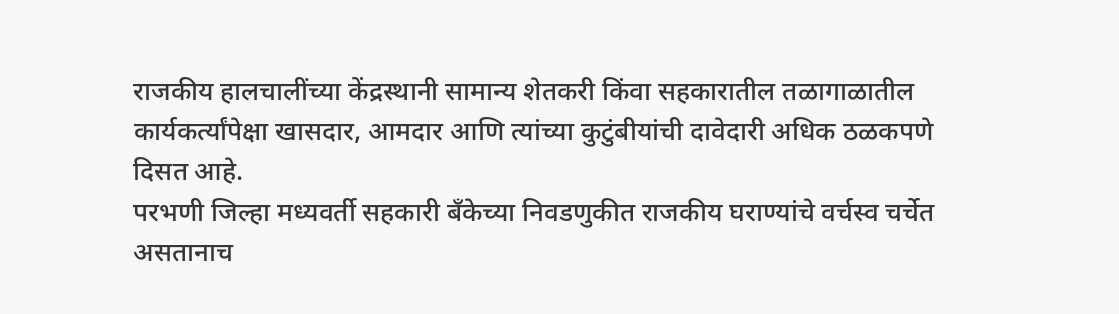राजकीय हालचालींच्या केंद्रस्थानी सामान्य शेतकरी किंवा सहकारातील तळागाळातील कार्यकर्त्यांपेक्षा खासदार, आमदार आणि त्यांच्या कुटुंबीयांची दावेदारी अधिक ठळकपणे दिसत आहे.
परभणी जिल्हा मध्यवर्ती सहकारी बँकेच्या निवडणुकीत राजकीय घराण्यांचे वर्चस्व चर्चेत असतानाच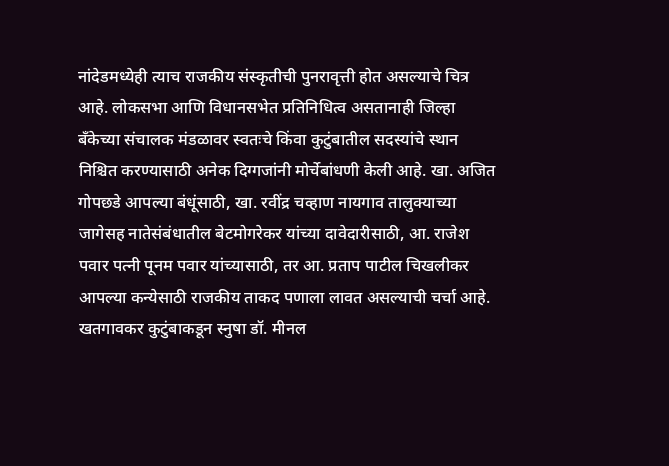नांदेडमध्येही त्याच राजकीय संस्कृतीची पुनरावृत्ती होत असल्याचे चित्र आहे. लोकसभा आणि विधानसभेत प्रतिनिधित्व असतानाही जिल्हा बँकेच्या संचालक मंडळावर स्वतःचे किंवा कुटुंबातील सदस्यांचे स्थान निश्चित करण्यासाठी अनेक दिग्गजांनी मोर्चेबांधणी केली आहे. खा. अजित गोपछडे आपल्या बंधूंसाठी, खा. रवींद्र चव्हाण नायगाव तालुक्याच्या जागेसह नातेसंबंधातील बेटमोगरेकर यांच्या दावेदारीसाठी, आ. राजेश पवार पत्नी पूनम पवार यांच्यासाठी, तर आ. प्रताप पाटील चिखलीकर आपल्या कन्येसाठी राजकीय ताकद पणाला लावत असल्याची चर्चा आहे. खतगावकर कुटुंबाकडून स्नुषा डॉ. मीनल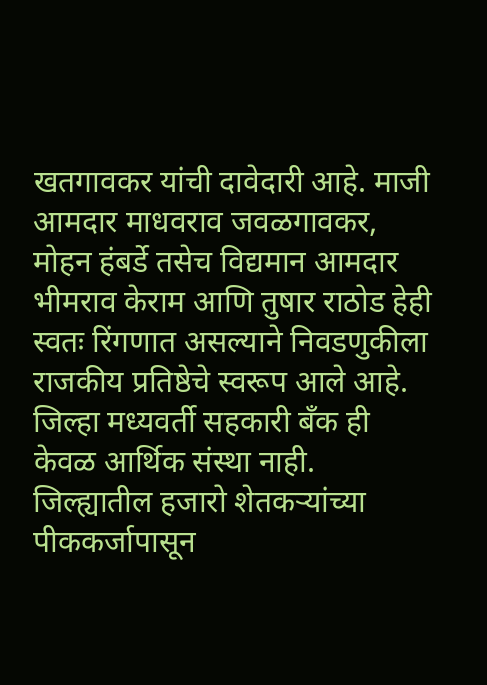खतगावकर यांची दावेदारी आहे. माजी आमदार माधवराव जवळगावकर, मोहन हंबर्डे तसेच विद्यमान आमदार भीमराव केराम आणि तुषार राठोड हेही स्वतः रिंगणात असल्याने निवडणुकीला राजकीय प्रतिष्ठेचे स्वरूप आले आहे. जिल्हा मध्यवर्ती सहकारी बँक ही केवळ आर्थिक संस्था नाही. जिल्ह्यातील हजारो शेतकर्‍यांच्या पीककर्जापासून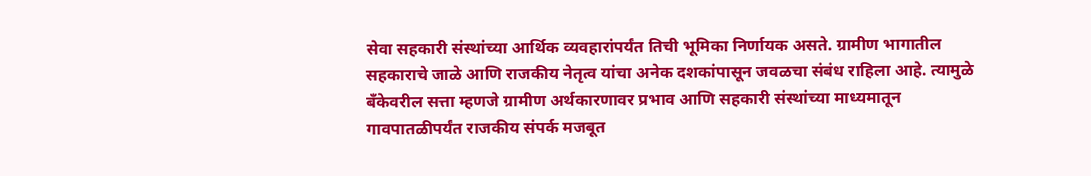सेवा सहकारी संस्थांच्या आर्थिक व्यवहारांपर्यंत तिची भूमिका निर्णायक असते. ग्रामीण भागातील सहकाराचे जाळे आणि राजकीय नेतृत्व यांचा अनेक दशकांपासून जवळचा संबंध राहिला आहे. त्यामुळे बँकेवरील सत्ता म्हणजे ग्रामीण अर्थकारणावर प्रभाव आणि सहकारी संस्थांच्या माध्यमातून गावपातळीपर्यंत राजकीय संपर्क मजबूत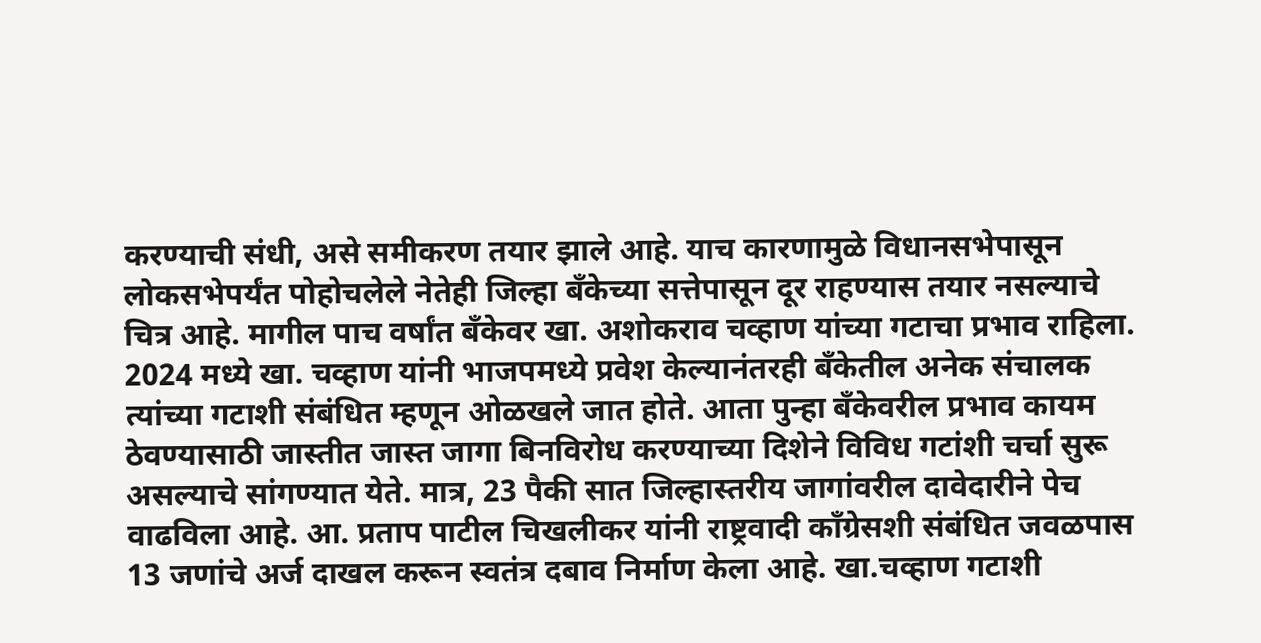करण्याची संधी, असे समीकरण तयार झाले आहे. याच कारणामुळे विधानसभेपासून लोकसभेपर्यंत पोहोचलेले नेतेही जिल्हा बँकेच्या सत्तेपासून दूर राहण्यास तयार नसल्याचे चित्र आहे. मागील पाच वर्षांत बँकेवर खा. अशोकराव चव्हाण यांच्या गटाचा प्रभाव राहिला. 2024 मध्ये खा. चव्हाण यांनी भाजपमध्ये प्रवेश केल्यानंतरही बँकेतील अनेक संचालक त्यांच्या गटाशी संबंधित म्हणून ओळखले जात होते. आता पुन्हा बँकेवरील प्रभाव कायम ठेवण्यासाठी जास्तीत जास्त जागा बिनविरोध करण्याच्या दिशेने विविध गटांशी चर्चा सुरू असल्याचे सांगण्यात येते. मात्र, 23 पैकी सात जिल्हास्तरीय जागांवरील दावेदारीने पेच वाढविला आहे. आ. प्रताप पाटील चिखलीकर यांनी राष्ट्रवादी काँग्रेसशी संबंधित जवळपास 13 जणांचे अर्ज दाखल करून स्वतंत्र दबाव निर्माण केला आहे. खा.चव्हाण गटाशी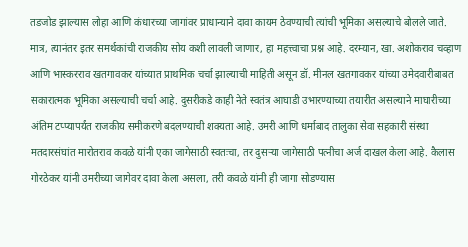तडजोड झाल्यास लोहा आणि कंधारच्या जागांवर प्राधान्याने दावा कायम ठेवण्याची त्यांची भूमिका असल्याचे बोलले जाते. मात्र, त्यानंतर इतर समर्थकांची राजकीय सोय कशी लावली जाणार, हा महत्त्वाचा प्रश्न आहे. दरम्यान, खा. अशोकराव चव्हाण आणि भास्करराव खतगावकर यांच्यात प्राथमिक चर्चा झाल्याची माहिती असून डॉ. मीनल खतगावकर यांच्या उमेदवारीबाबत सकारात्मक भूमिका असल्याची चर्चा आहे. दुसरीकडे काही नेते स्वतंत्र आघाडी उभारण्याच्या तयारीत असल्याने माघारीच्या अंतिम टप्प्यापर्यंत राजकीय समीकरणे बदलण्याची शक्यता आहे. उमरी आणि धर्माबाद तालुका सेवा सहकारी संस्था मतदारसंघांत मारोतराव कवळे यांनी एका जागेसाठी स्वतःचा, तर दुसर्‍या जागेसाठी पत्नीचा अर्ज दाखल केला आहे. कैलास गोरठेकर यांनी उमरीच्या जागेवर दावा केला असला, तरी कवळे यांनी ही जागा सोडण्यास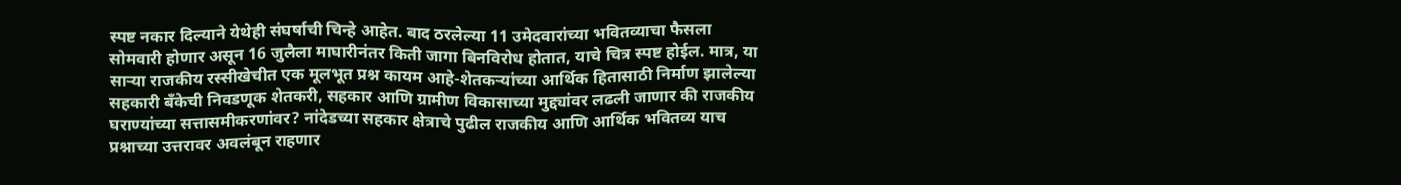स्पष्ट नकार दिल्याने येथेही संघर्षाची चिन्हे आहेत. बाद ठरलेल्या 11 उमेदवारांच्या भवितव्याचा फैसला सोमवारी होणार असून 16 जुलैला माघारीनंतर किती जागा बिनविरोध होतात, याचे चित्र स्पष्ट होईल. मात्र, या सार्‍या राजकीय रस्सीखेचीत एक मूलभूत प्रश्न कायम आहे-शेतकर्‍यांच्या आर्थिक हितासाठी निर्माण झालेल्या सहकारी बँकेची निवडणूक शेतकरी, सहकार आणि ग्रामीण विकासाच्या मुद्द्यांवर लढली जाणार की राजकीय घराण्यांच्या सत्तासमीकरणांवर? नांदेडच्या सहकार क्षेत्राचे पुढील राजकीय आणि आर्थिक भवितव्य याच प्रश्नाच्या उत्तरावर अवलंबून राहणार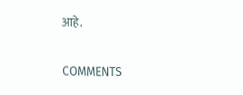आहे.

COMMENTS